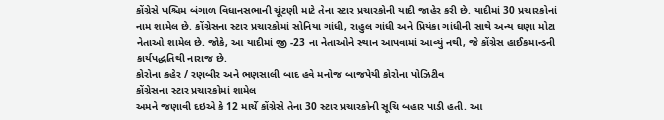કોંગ્રેસે પશ્ચિમ બંગાળ વિધાનસભાની ચૂંટણી માટે તેના સ્ટાર પ્રચારકોની યાદી જાહેર કરી છે. યાદીમાં 30 પ્રચારકોનાં નામ શામેલ છે. કોંગ્રેસના સ્ટાર પ્રચારકોમાં સોનિયા ગાંધી, રાહુલ ગાંધી અને પ્રિયંકા ગાંધીની સાથે અન્ય ઘણા મોટા નેતાઓ શામેલ છે. જોકે, આ યાદીમાં જી -23 ના નેતાઓને સ્થાન આપવામાં આવ્યું નથી, જે કોંગ્રેસ હાઈકમાન્ડની કાર્યપદ્ધતિથી નારાજ છે.
કોરોના કહેર / રણબીર અને ભણસાલી બાદ હવે મનોજ બાજપેયી કોરોના પોઝિટીવ
કોંગ્રેસના સ્ટાર પ્રચારકોમાં શામેલ
અમને જણાવી દઇએ કે 12 માર્ચે કોંગ્રેસે તેના 30 સ્ટાર પ્રચારકોની સૂચિ બહાર પાડી હતી. આ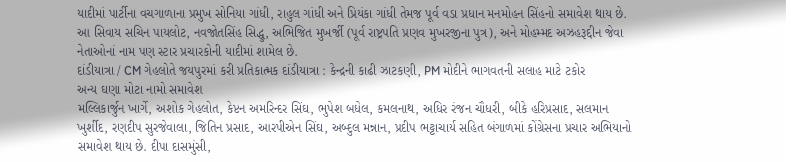યાદીમાં પાર્ટીના વચગાળાના પ્રમુખ સોનિયા ગાંધી, રાહુલ ગાંધી અને પ્રિયંકા ગાંધી તેમજ પૂર્વ વડા પ્રધાન મનમોહન સિંહનો સમાવેશ થાય છે. આ સિવાય સચિન પાયલોટ, નવજોતસિંહ સિદ્ધુ, અભિજિત મુખર્જી (પૂર્વ રાષ્ટ્રપતિ પ્રણવ મુખરજીના પુત્ર), અને મોહમ્મદ અઝહરૂદ્દીન જેવા નેતાઓનાં નામ પણ સ્ટાર પ્રચારકોની યાદીમાં શામેલ છે.
દાંડીયાત્રા / CM ગેહલોતે જયપુરમાં કરી પ્રતિકાત્મક દાંડીયાત્રા : કેન્દ્રની કાઢી ઝાટકણી, PM મોદીને ભાગવતની સલાહ માટે ટકોર
અન્ય ઘણા મોટા નામો સમાવેશ
મલ્લિકાર્જુન ખાર્ગે, અશોક ગેહલોત, કેપ્ટન અમરિન્દર સિંઘ, ભુપેશ બધેલ, કમલનાથ, અધિર રંજન ચૌધરી, બીકે હરિપ્રસાદ, સલમાન ખુર્શીદ, રણદીપ સુરજેવાલા, જિતિન પ્રસાદ, આરપીએન સિંઘ, અબ્દુલ મન્નાન, પ્રદીપ ભટ્ટાચાર્ય સહિત બંગાળમાં કોંગ્રેસના પ્રચાર અભિયાનો સમાવેશ થાય છે. દીપા દાસમુંસી,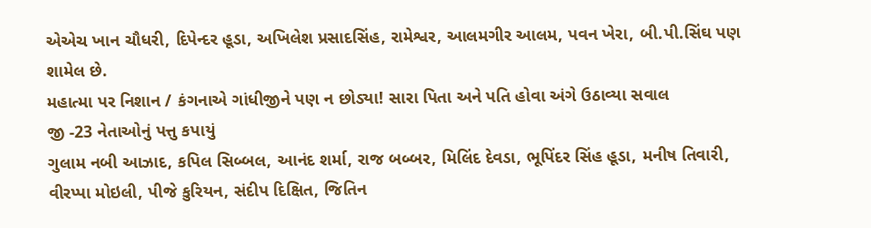એએચ ખાન ચૌધરી, દિપેન્દર હૂડા, અખિલેશ પ્રસાદસિંહ, રામેશ્વર, આલમગીર આલમ, પવન ખેરા, બી.પી.સિંઘ પણ શામેલ છે.
મહાત્મા પર નિશાન / કંગનાએ ગાંધીજીને પણ ન છોડ્યા! સારા પિતા અને પતિ હોવા અંગે ઉઠાવ્યા સવાલ
જી -23 નેતાઓનું પત્તુ કપાયું
ગુલામ નબી આઝાદ, કપિલ સિબ્બલ, આનંદ શર્મા, રાજ બબ્બર, મિલિંદ દેવડા, ભૂપિંદર સિંહ હૂડા, મનીષ તિવારી, વીરપ્પા મોઇલી, પીજે કુરિયન, સંદીપ દિક્ષિત, જિતિન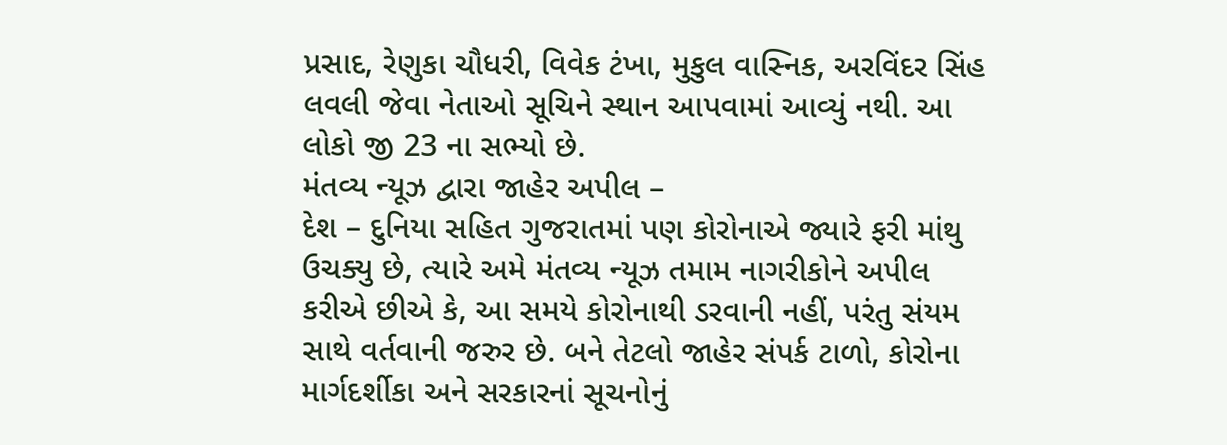પ્રસાદ, રેણુકા ચૌધરી, વિવેક ટંખા, મુકુલ વાસ્નિક, અરવિંદર સિંહ લવલી જેવા નેતાઓ સૂચિને સ્થાન આપવામાં આવ્યું નથી. આ લોકો જી 23 ના સભ્યો છે.
મંતવ્ય ન્યૂઝ દ્વારા જાહેર અપીલ –
દેશ – દુનિયા સહિત ગુજરાતમાં પણ કોરોનાએ જ્યારે ફરી માંથુ ઉચક્યુ છે, ત્યારે અમે મંતવ્ય ન્યૂઝ તમામ નાગરીકોને અપીલ કરીએ છીએ કે, આ સમયે કોરોનાથી ડરવાની નહીં, પરંતુ સંયમ સાથે વર્તવાની જરુર છે. બને તેટલો જાહેર સંપર્ક ટાળો, કોરોના માર્ગદર્શીકા અને સરકારનાં સૂચનોનું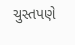ચુસ્તપણે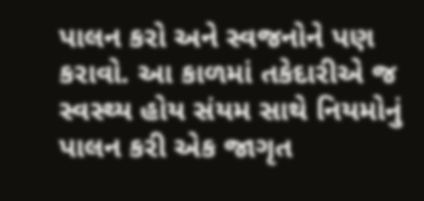પાલન કરો અને સ્વજનોને પણ કરાવો. આ કાળમાં તકેદારીએ જ સ્વસ્થ્ય હોય સંયમ સાથે નિયમોનું પાલન કરી એક જાગૃત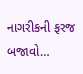નાગરીકની ફરજ બજાવો…